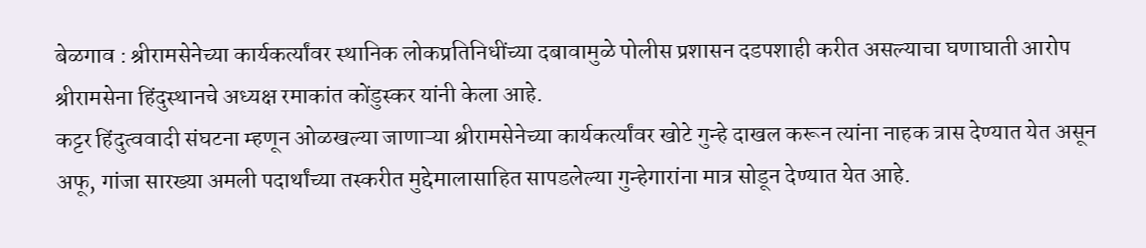बेळगाव : श्रीरामसेनेच्या कार्यकर्त्यांवर स्थानिक लोकप्रतिनिधींच्या दबावामुळे पोलीस प्रशासन दडपशाही करीत असल्याचा घणाघाती आरोप श्रीरामसेना हिंदुस्थानचे अध्यक्ष रमाकांत कोंडुस्कर यांनी केला आहे.
कट्टर हिंदुत्ववादी संघटना म्हणून ओळखल्या जाणाऱ्या श्रीरामसेनेच्या कार्यकर्त्यांवर खोटे गुन्हे दाखल करून त्यांना नाहक त्रास देण्यात येत असून अफू, गांजा सारख्या अमली पदार्थांच्या तस्करीत मुद्देमालासाहित सापडलेल्या गुन्हेगारांना मात्र सोडून देण्यात येत आहे.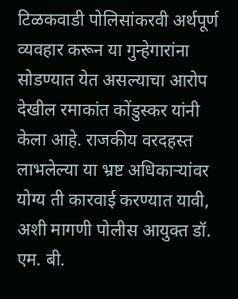टिळकवाडी पोलिसांकरवी अर्थपूर्ण व्यवहार करून या गुन्हेगारांना सोडण्यात येत असल्याचा आरोप देखील रमाकांत कोंडुस्कर यांनी केला आहे. राजकीय वरदहस्त लाभलेल्या या भ्रष्ट अधिकाऱ्यांवर योग्य ती कारवाई करण्यात यावी, अशी मागणी पोलीस आयुक्त डॉ. एम. बी.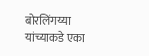बोरलिंगय्या यांच्याकडे एका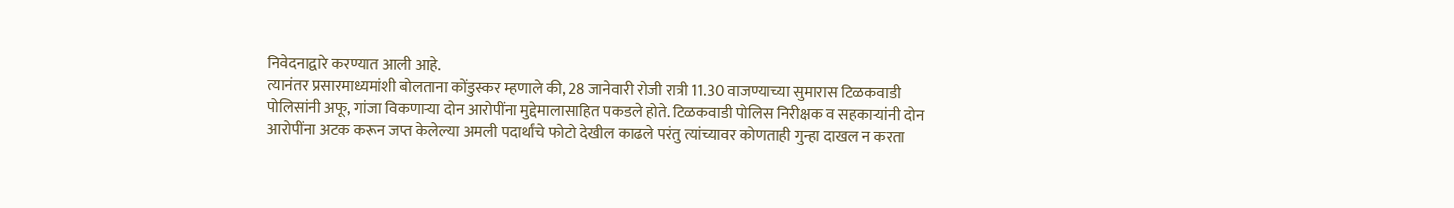निवेदनाद्वारे करण्यात आली आहे.
त्यानंतर प्रसारमाध्यमांशी बोलताना कोंडुस्कर म्हणाले की, 28 जानेवारी रोजी रात्री 11.30 वाजण्याच्या सुमारास टिळकवाडी पोलिसांनी अफू, गांजा विकणाऱ्या दोन आरोपींना मुद्देमालासाहित पकडले होते. टिळकवाडी पोलिस निरीक्षक व सहकाऱ्यांनी दोन आरोपींना अटक करून जप्त केलेल्या अमली पदार्थांचे फोटो देखील काढले परंतु त्यांच्यावर कोणताही गुन्हा दाखल न करता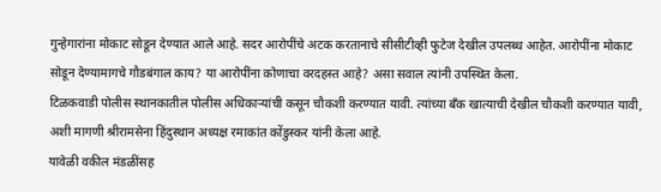गुन्हेगारांना मोकाट सोडून देण्यात आले आहे. सदर आरोपींचे अटक करतानाचे सीसीटीव्ही फुटेज देखील उपलब्ध आहेत. आरोपींना मोकाट सोडून देण्यामागचे गौडबंगाल काय? या आरोपींना कोणाचा वरदहस्त आहे? असा सवाल त्यांनी उपस्थित केला.
टिळकवाडी पोलीस स्थानकातील पोलीस अधिकाऱ्यांची कसून चौकशी करण्यात यावी. त्यांच्या बँक खात्याची देखील चौकशी करण्यात यावी, अशी मागणी श्रीरामसेना हिंदुस्थान अध्यक्ष रमाकांत कोंडुस्कर यांनी केला आहे.
यावेळी वकील मंडळींसह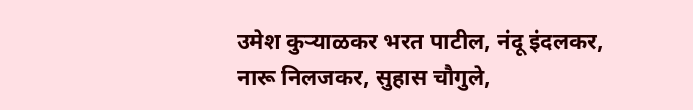उमेश कुऱ्याळकर भरत पाटील, नंदू इंदलकर, नारू निलजकर, सुहास चौगुले,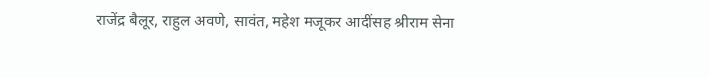राजेंद्र बैलूर, राहुल अवणे, सावंत, महेश मजूकर आदींसह श्रीराम सेना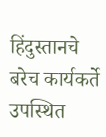हिंदुस्तानचे बरेच कार्यकर्ते उपस्थित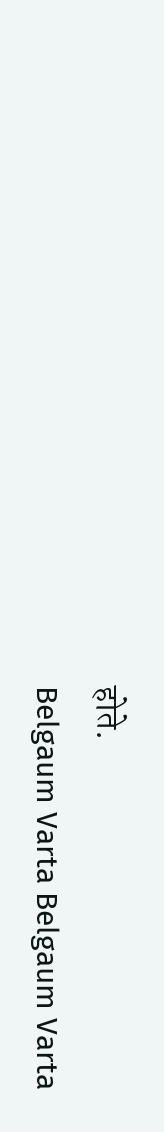होते.
Belgaum Varta Belgaum Varta